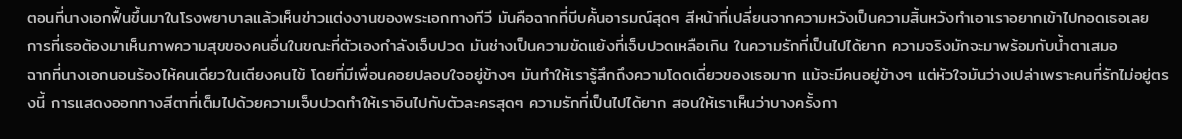ตอนที่นางเอกฟื้นขึ้นมาในโรงพยาบาลแล้วเห็นข่าวแต่งงานของพระเอกทางทีวี มันคือฉากที่บีบคั้นอารมณ์สุดๆ สีหน้าที่เปลี่ยนจากความหวังเป็นความสิ้นหวังทำเอาเราอยากเข้าไปกอดเธอเลย การที่เธอต้องมาเห็นภาพความสุขของคนอื่นในขณะที่ตัวเองกำลังเจ็บปวด มันช่างเป็นความขัดแย้งที่เจ็บปวดเหลือเกิน ในความรักที่เป็นไปได้ยาก ความจริงมักจะมาพร้อมกับน้ำตาเสมอ
ฉากที่นางเอกนอนร้องไห้คนเดียวในเตียงคนไข้ โดยที่มีเพื่อนคอยปลอบใจอยู่ข้างๆ มันทำให้เรารู้สึกถึงความโดดเดี่ยวของเธอมาก แม้จะมีคนอยู่ข้างๆ แต่หัวใจมันว่างเปล่าเพราะคนที่รักไม่อยู่ตรงนี้ การแสดงออกทางสีตาที่เต็มไปด้วยความเจ็บปวดทำให้เราอินไปกับตัวละครสุดๆ ความรักที่เป็นไปได้ยาก สอนให้เราเห็นว่าบางครั้งกา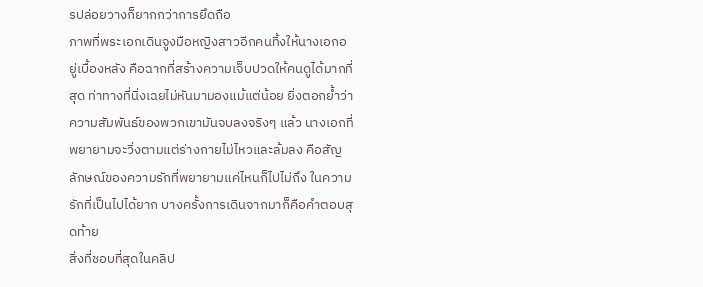รปล่อยวางก็ยากกว่าการยึดถือ
ภาพที่พระเอกเดินจูงมือหญิงสาวอีกคนทิ้งให้นางเอกอยู่เบื้องหลัง คือฉากที่สร้างความเจ็บปวดให้คนดูได้มากที่สุด ท่าทางที่นิ่งเฉยไม่หันมามองแม้แต่น้อย ยิ่งตอกย้ำว่าความสัมพันธ์ของพวกเขามันจบลงจริงๆ แล้ว นางเอกที่พยายามจะวิ่งตามแต่ร่างกายไม่ไหวและล้มลง คือสัญลักษณ์ของความรักที่พยายามแค่ไหนก็ไปไม่ถึง ในความรักที่เป็นไปได้ยาก บางครั้งการเดินจากมาก็คือคำตอบสุดท้าย
สิ่งที่ชอบที่สุดในคลิป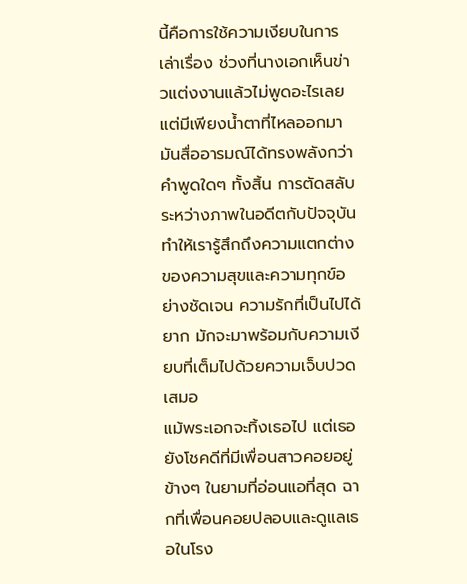นี้คือการใช้ความเงียบในการเล่าเรื่อง ช่วงที่นางเอกเห็นข่าวแต่งงานแล้วไม่พูดอะไรเลย แต่มีเพียงน้ำตาที่ไหลออกมา มันสื่ออารมณ์ได้ทรงพลังกว่าคำพูดใดๆ ทั้งสิ้น การตัดสลับระหว่างภาพในอดีตกับปัจจุบันทำให้เรารู้สึกถึงความแตกต่างของความสุขและความทุกข์อย่างชัดเจน ความรักที่เป็นไปได้ยาก มักจะมาพร้อมกับความเงียบที่เต็มไปด้วยความเจ็บปวดเสมอ
แม้พระเอกจะทิ้งเธอไป แต่เธอยังโชคดีที่มีเพื่อนสาวคอยอยู่ข้างๆ ในยามที่อ่อนแอที่สุด ฉากที่เพื่อนคอยปลอบและดูแลเธอในโรง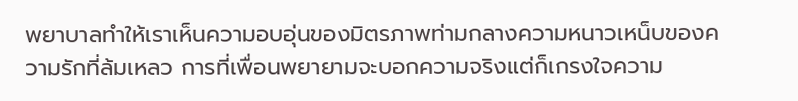พยาบาลทำให้เราเห็นความอบอุ่นของมิตรภาพท่ามกลางความหนาวเหน็บของความรักที่ล้มเหลว การที่เพื่อนพยายามจะบอกความจริงแต่ก็เกรงใจความ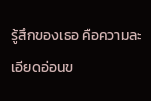รู้สึกของเธอ คือความละเอียดอ่อนข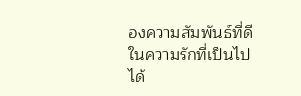องความสัมพันธ์ที่ดี ในความรักที่เป็นไปได้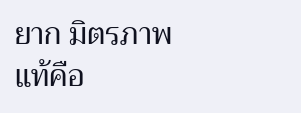ยาก มิตรภาพแท้คือ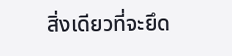สิ่งเดียวที่จะยึด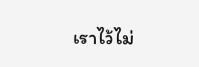เราไว้ไม่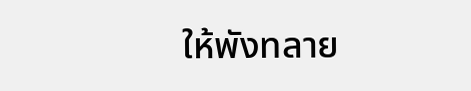ให้พังทลาย